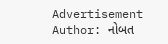Advertisement
Author: નોબત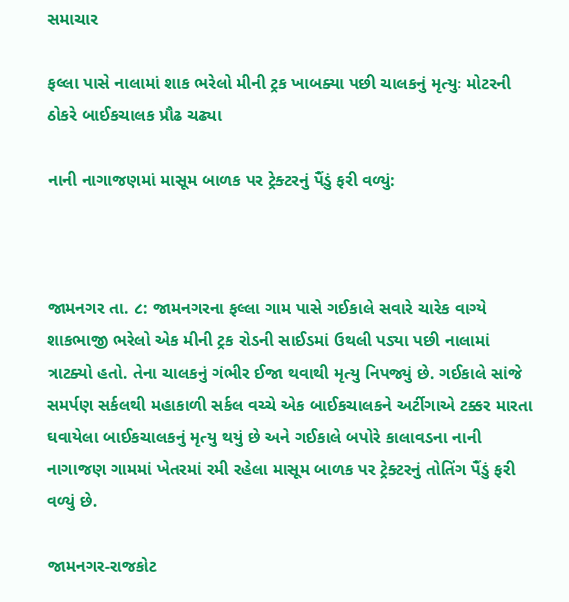સમાચાર

ફલ્લા પાસે નાલામાં શાક ભરેલો મીની ટ્રક ખાબક્યા પછી ચાલકનું મૃત્યુઃ મોટરની ઠોકરે બાઈકચાલક પ્રૌઢ ચઢ્યા

નાની નાગાજણમાં માસૂમ બાળક પર ટ્રેક્ટરનું પૈંડું ફરી વળ્યું:



જામનગર તા. ૮: જામનગરના ફલ્લા ગામ પાસે ગઈકાલે સવારે ચારેક વાગ્યે શાકભાજી ભરેલો એક મીની ટ્રક રોડની સાઈડમાં ઉથલી પડ્યા પછી નાલામાં ત્રાટક્યો હતો. તેના ચાલકનું ગંભીર ઈજા થવાથી મૃત્યુ નિપજ્યું છે. ગઈકાલે સાંજે સમર્પણ સર્કલથી મહાકાળી સર્કલ વચ્ચે એક બાઈકચાલકને અર્ટીગાએ ટક્કર મારતા ઘવાયેલા બાઈકચાલકનું મૃત્યુ થયું છે અને ગઈકાલે બપોરે કાલાવડના નાની નાગાજણ ગામમાં ખેતરમાં રમી રહેલા માસૂમ બાળક પર ટ્રેક્ટરનું તોતિંગ પૈંડું ફરી વળ્યું છે.

જામનગર-રાજકોટ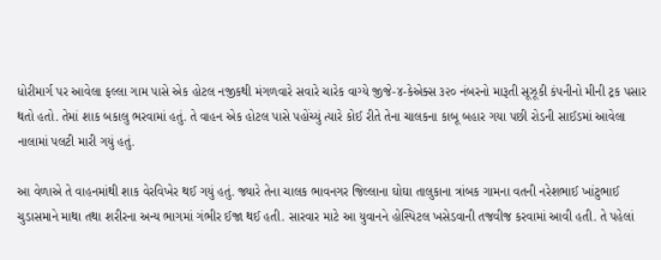ધોરીમાર્ગ પર આવેલા ફલ્લા ગામ પાસે એક હોટલ નજીકથી મંગળવારે સવારે ચારેક વાગ્યે જીજે-૪-કેએક્સ ૩૨૦ નંબરનો મારૂતી સૂઝૂકી કંપનીનો મીની ટ્રક પસાર થતો હતો. તેમાં શાક બકાલુ ભરવામાં હતું. તે વાહન એક હોટલ પાસે પહોંચ્યું ત્યારે કોઈ રીતે તેના ચાલકના કાબૂ બહાર ગયા પછી રોડની સાઈડમાં આવેલા નાલામાં પલટી મારી ગયું હતું.

આ વેળાએ તે વાહનમાંથી શાક વેરવિખેર થઈ ગયું હતું. જ્યારે તેના ચાલક ભાવનગર જિલ્લાના ઘોઘા તાલુકાના ત્રાંબક ગામના વતની નરેશભાઈ ખાંટુભાઈ ચુડાસમાને માથા તથા શરીરના અન્ય ભાગમાં ગંભીર ઈજા થઈ હતી. સારવાર માટે આ યુવાનને હોસ્પિટલ ખસેડવાની તજવીજ કરવામાં આવી હતી. તે પહેલાં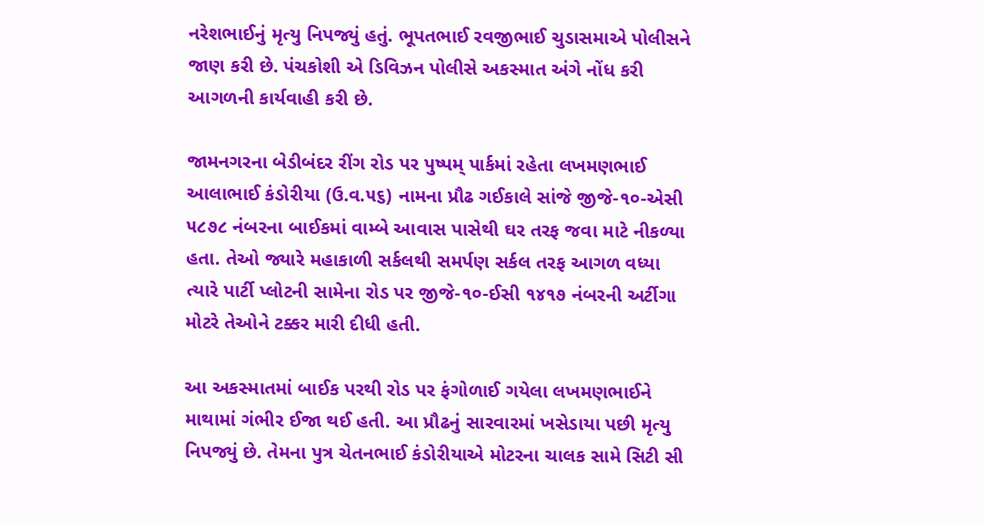નરેશભાઈનું મૃત્યુ નિપજ્યું હતું. ભૂપતભાઈ રવજીભાઈ ચુડાસમાએ પોલીસને જાણ કરી છે. પંચકોશી એ ડિવિઝન પોલીસે અકસ્માત અંગે નોંધ કરી આગળની કાર્યવાહી કરી છે.

જામનગરના બેડીબંદર રીંગ રોડ પર પુષ્પમ્ પાર્કમાં રહેતા લખમણભાઈ આલાભાઈ કંડોરીયા (ઉ.વ.૫૬) નામના પ્રૌઢ ગઈકાલે સાંજે જીજે-૧૦-એસી ૫૮૭૮ નંબરના બાઈકમાં વામ્બે આવાસ પાસેથી ઘર તરફ જવા માટે નીકળ્યા હતા. તેઓ જ્યારે મહાકાળી સર્કલથી સમર્પણ સર્કલ તરફ આગળ વધ્યા ત્યારે પાર્ટી પ્લોટની સામેના રોડ પર જીજે-૧૦-ઈસી ૧૪૧૭ નંબરની અર્ટીગા મોટરે તેઓને ટક્કર મારી દીધી હતી.

આ અકસ્માતમાં બાઈક પરથી રોડ પર ફંગોળાઈ ગયેલા લખમણભાઈને માથામાં ગંભીર ઈજા થઈ હતી. આ પ્રૌઢનું સારવારમાં ખસેડાયા પછી મૃત્યુ નિપજ્યું છે. તેમના પુત્ર ચેતનભાઈ કંડોરીયાએ મોટરના ચાલક સામે સિટી સી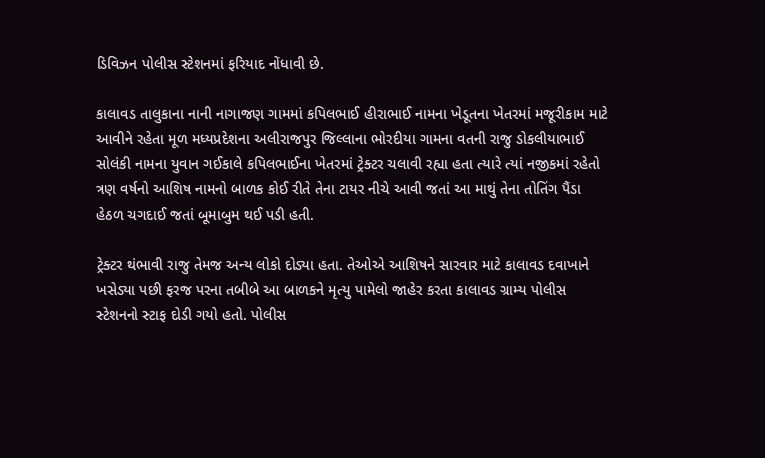ડિવિઝન પોલીસ સ્ટેશનમાં ફરિયાદ નોંધાવી છે.

કાલાવડ તાલુકાના નાની નાગાજણ ગામમાં કપિલભાઈ હીરાભાઈ નામના ખેડૂતના ખેતરમાં મજૂરીકામ માટે આવીને રહેતા મૂળ મધ્યપ્રદેશના અલીરાજપુર જિલ્લાના ભોરદીયા ગામના વતની રાજુ ડોકલીયાભાઈ સોલંકી નામના યુવાન ગઈકાલે કપિલભાઈના ખેતરમાં ટ્રેક્ટર ચલાવી રહ્યા હતા ત્યારે ત્યાં નજીકમાં રહેતો ત્રણ વર્ષનો આશિષ નામનો બાળક કોઈ રીતે તેના ટાયર નીચે આવી જતાં આ માથું તેના તોતિંગ પૈંડા હેઠળ ચગદાઈ જતાં બૂમાબુમ થઈ પડી હતી.

ટ્રેક્ટર થંભાવી રાજુ તેમજ અન્ય લોકો દોડ્યા હતા. તેઓએ આશિષને સારવાર માટે કાલાવડ દવાખાને ખસેડ્યા પછી ફરજ પરના તબીબે આ બાળકને મૃત્યુ પામેલો જાહેર કરતા કાલાવડ ગ્રામ્ય પોલીસ સ્ટેશનનો સ્ટાફ દોડી ગયો હતો. પોલીસ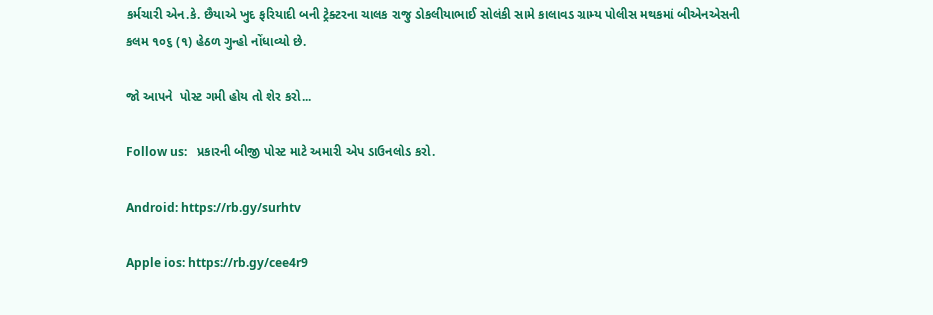કર્મચારી એન.કે. છૈયાએ ખુદ ફરિયાદી બની ટ્રેક્ટરના ચાલક રાજુ ડોકલીયાભાઈ સોલંકી સામે કાલાવડ ગ્રામ્ય પોલીસ મથકમાં બીએનએસની કલમ ૧૦૬ (૧) હેઠળ ગુન્હો નોંધાવ્યો છે.

જો આપને  પોસ્ટ ગમી હોય તો શેર કરો...

Follow us:   પ્રકારની બીજી પોસ્ટ માટે અમારી એપ ડાઉનલોડ કરો.

Android: https://rb.gy/surhtv

Apple ios: https://rb.gy/cee4r9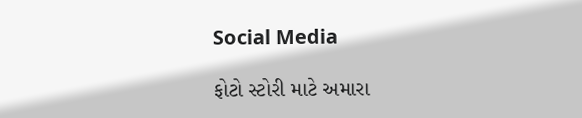Social Media

ફોટો સ્ટોરી માટે અમારા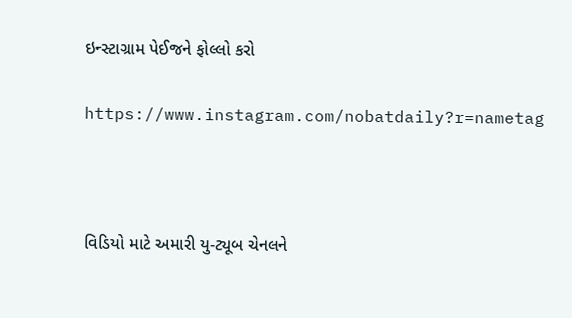ઇન્સ્ટાગ્રામ પેઈજને ફોલ્લો કરો

https://www.instagram.com/nobatdaily?r=nametag



વિડિયો માટે અમારી યુ-ટ્યૂબ ચેનલને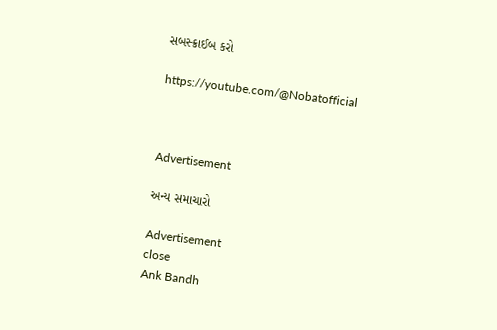સબસ્ક્રાઈબ કરો

https://youtube.com/@Nobatofficial



Advertisement

અન્ય સમાચારો

Advertisement
close
Ank Bandh